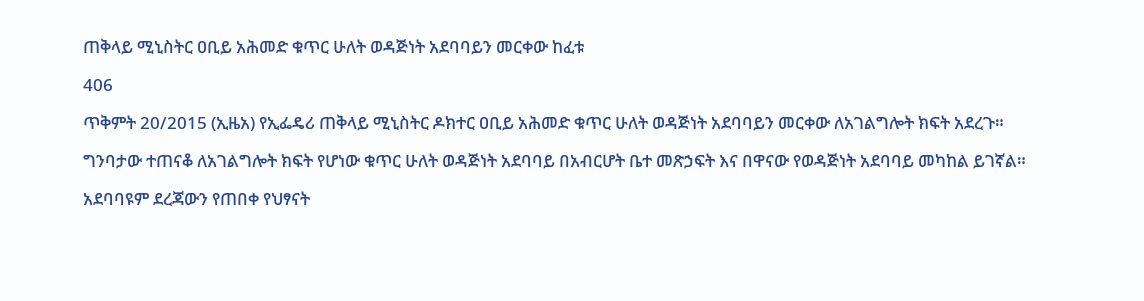ጠቅላይ ሚኒስትር ዐቢይ አሕመድ ቁጥር ሁለት ወዳጅነት አደባባይን መርቀው ከፈቱ

406

ጥቅምት 20/2015 (ኢዜአ) የኢፌዴሪ ጠቅላይ ሚኒስትር ዶክተር ዐቢይ አሕመድ ቁጥር ሁለት ወዳጅነት አደባባይን መርቀው ለአገልግሎት ክፍት አደረጉ።

ግንባታው ተጠናቆ ለአገልግሎት ክፍት የሆነው ቁጥር ሁለት ወዳጅነት አደባባይ በአብርሆት ቤተ መጽኃፍት እና በዋናው የወዳጅነት አደባባይ መካከል ይገኛል።

አደባባዩም ደረጃውን የጠበቀ የህፃናት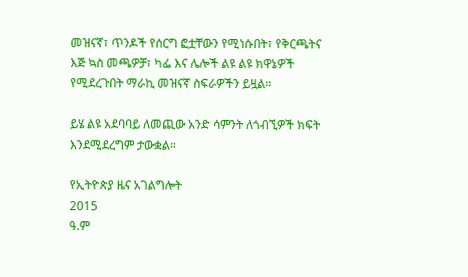መዝናኛ፣ ጥንዶች የሰርግ ፎቷቸውን የሚነሱበት፣ የቅርጫትና እጅ ኳስ መጫዎቻ፣ ካፌ እና ሌሎች ልዩ ልዩ ክዋኔዎች የሚደረጉበት ማራኪ መዝናኛ ስፍራዎችን ይዟል።

ይሄ ልዩ አደባባይ ለመጪው አንድ ሳምንት ለጎብኚዎች ክፍት እንደሚደረግም ታውቋል።

የኢትዮጵያ ዜና አገልግሎት
2015
ዓ.ም